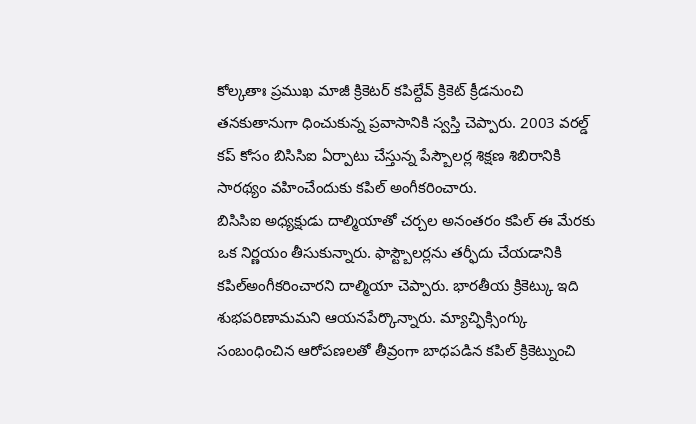కోల్కతాః ప్రముఖ మాజీ క్రికెటర్ కపిల్దేవ్ క్రికెట్ క్రీడనుంచి తనకుతానుగా ధించుకున్న ప్రవాసానికి స్వస్తి చెప్పారు. 2003 వరల్డ్ కప్ కోసం బిసిసిఐ ఏర్పాటు చేస్తున్న పేస్బౌలర్ల శిక్షణ శిబిరానికి సారథ్యం వహించేందుకు కపిల్ అంగీకరించారు.
బిసిసిఐ అధ్యక్షుడు దాల్మియాతో చర్చల అనంతరం కపిల్ ఈ మేరకు ఒక నిర్ణయం తీసుకున్నారు. ఫాస్ట్బౌలర్లను తర్ఫీదు చేయడానికి కపిల్అంగీకరించారని దాల్మియా చెప్పారు. భారతీయ క్రికెట్కు ఇది శుభపరిణామమని ఆయనపేర్కొన్నారు. మ్యాచ్ఫిక్సింగ్కు సంబంధించిన ఆరోపణలతో తీవ్రంగా బాధపడిన కపిల్ క్రికెట్నుంచి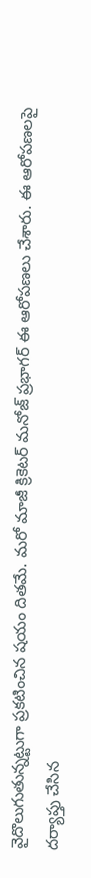వైదొలుగుతున్నట్టుగా ప్రకటించిన షయం దితమే. మరో మాజీ క్రికెటర్ మనోజ్ ప్రభాగర్ ఈ ఆరోపణలు చేశారు. ఈ ఆరోపణలపై దర్యాప్తు చేసిన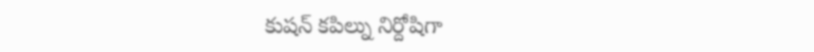కుషన్ కపిల్ను నిర్దోషిగా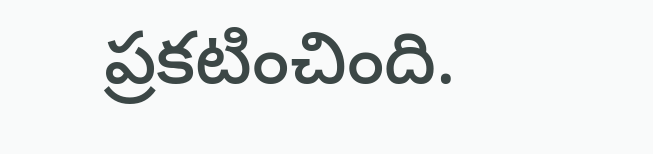ప్రకటించింది.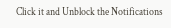Click it and Unblock the Notifications